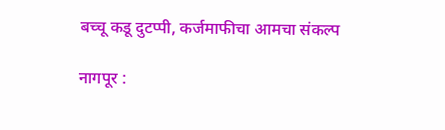बच्चू कडू दुटप्पी, कर्जमाफीचा आमचा संकल्प

नागपूर :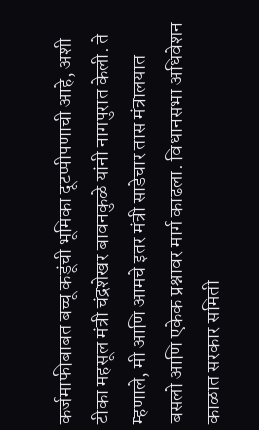कर्जमाफीबाबत बच्चू कडूंची भूमिका दूटप्पीपणाची आहे, अशी टीका महसूल मंत्री चंद्रशेखर बावनकुळे यांनी नागपुरात केली. ते म्हणाले, मी आणि आमचे इतर मंत्री साडेचार तास मंत्रालयात बसलो आणि एकेक प्रश्नावर मार्ग काढला. विधानसभा अधिवेशन काळात सरकार समिती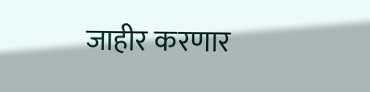जाहीर करणार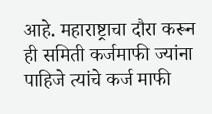आहे. महाराष्ट्राचा दौरा करून ही समिती कर्जमाफी ज्यांना पाहिजे त्यांचे कर्ज माफी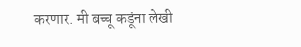करणार. मी बच्चू कडूंना लेखी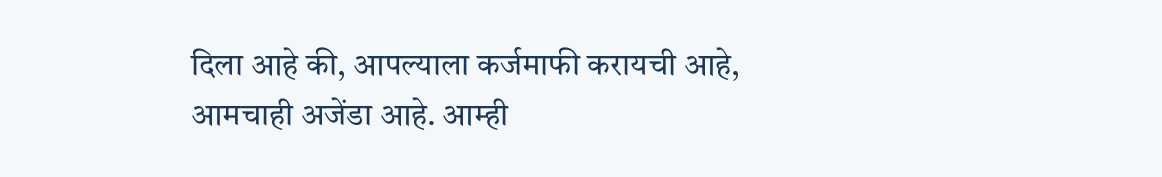दिला आहे की, आपल्याला कर्जमाफी करायची आहे, आमचाही अजेंडा आहे. आम्ही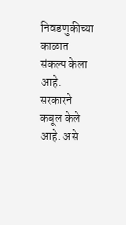निवडणुकीच्या काळात संकल्प केला आहे. सरकारने कबूल केले आहे. असे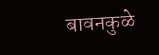बावनकुळे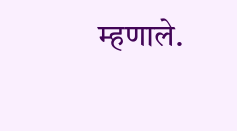म्हणाले.